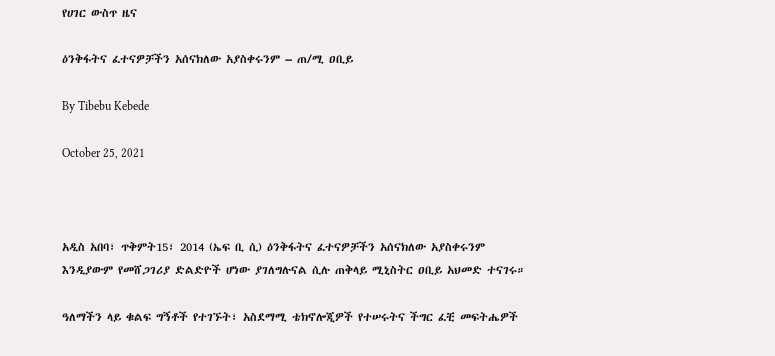የሀገር ውስጥ ዜና

ዕንቅፋትና ፈተናዎቻችን አሰናክለው አያስቀሩንም – ጠ/ሚ ዐቢይ

By Tibebu Kebede

October 25, 2021



አዲስ አበባ፣ ጥቅምት15፣ 2014 (ኤፍ ቢ ሲ) ዕንቅፋትና ፈተናዎቻችን አሰናክለው አያስቀሩንም እንዲያውም የመሸጋገሪያ ድልድዮች ሆነው ያገለግሉናል ሲሉ ጠቅላይ ሚኒስትር ዐቢይ አህመድ ተናገሩ።

ዓለማችን ላይ ቁልፍ ግኝቶች የተገኙት፣ አስደማሚ ቴክኖሎጂዎች የተሠሩትና ችግር ፈቺ መፍትሔዎች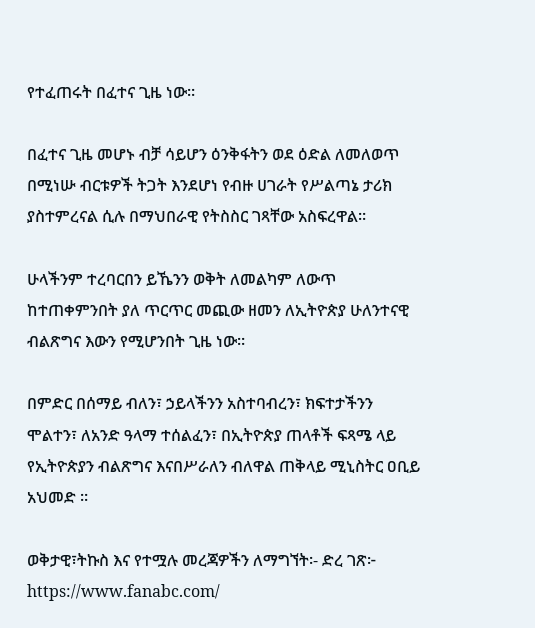የተፈጠሩት በፈተና ጊዜ ነው።

በፈተና ጊዜ መሆኑ ብቻ ሳይሆን ዕንቅፋትን ወደ ዕድል ለመለወጥ በሚነሡ ብርቱዎች ትጋት እንደሆነ የብዙ ሀገራት የሥልጣኔ ታሪክ ያስተምረናል ሲሉ በማህበራዊ የትስስር ገጻቸው አስፍረዋል።

ሁላችንም ተረባርበን ይኼንን ወቅት ለመልካም ለውጥ ከተጠቀምንበት ያለ ጥርጥር መጪው ዘመን ለኢትዮጵያ ሁለንተናዊ ብልጽግና እውን የሚሆንበት ጊዜ ነው።

በምድር በሰማይ ብለን፣ ኃይላችንን አስተባብረን፣ ክፍተታችንን ሞልተን፣ ለአንድ ዓላማ ተሰልፈን፣ በኢትዮጵያ ጠላቶች ፍጻሜ ላይ የኢትዮጵያን ብልጽግና እናበሥራለን ብለዋል ጠቅላይ ሚኒስትር ዐቢይ አህመድ ።

ወቅታዊ፣ትኩስ እና የተሟሉ መረጃዎችን ለማግኘት፡- ድረ ገጽ፦ https://www.fanabc.com/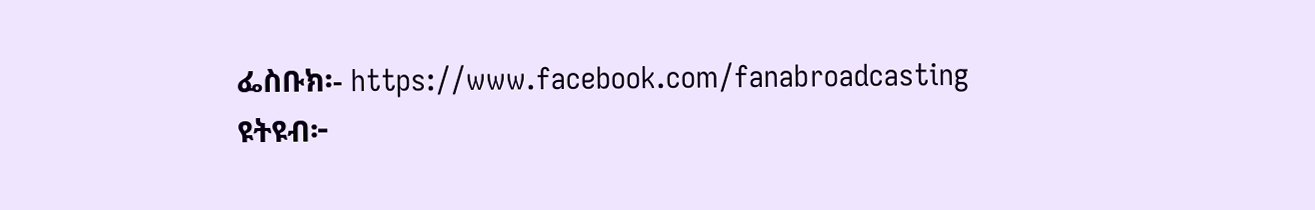ፌስቡክ፡- https://www.facebook.com/fanabroadcasting ዩትዩብ፦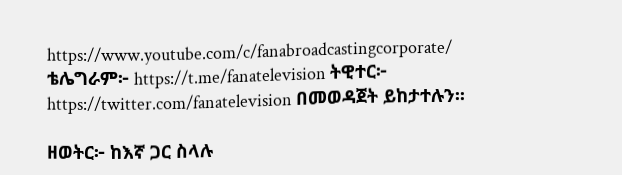https://www.youtube.com/c/fanabroadcastingcorporate/ ቴሌግራም፦ https://t.me/fanatelevision ትዊተር፦ https://twitter.com/fanatelevision በመወዳጀት ይከታተሉን፡፡

ዘወትር፦ ከእኛ ጋር ስላሉ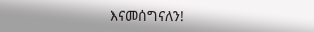እናመሰግናለን!